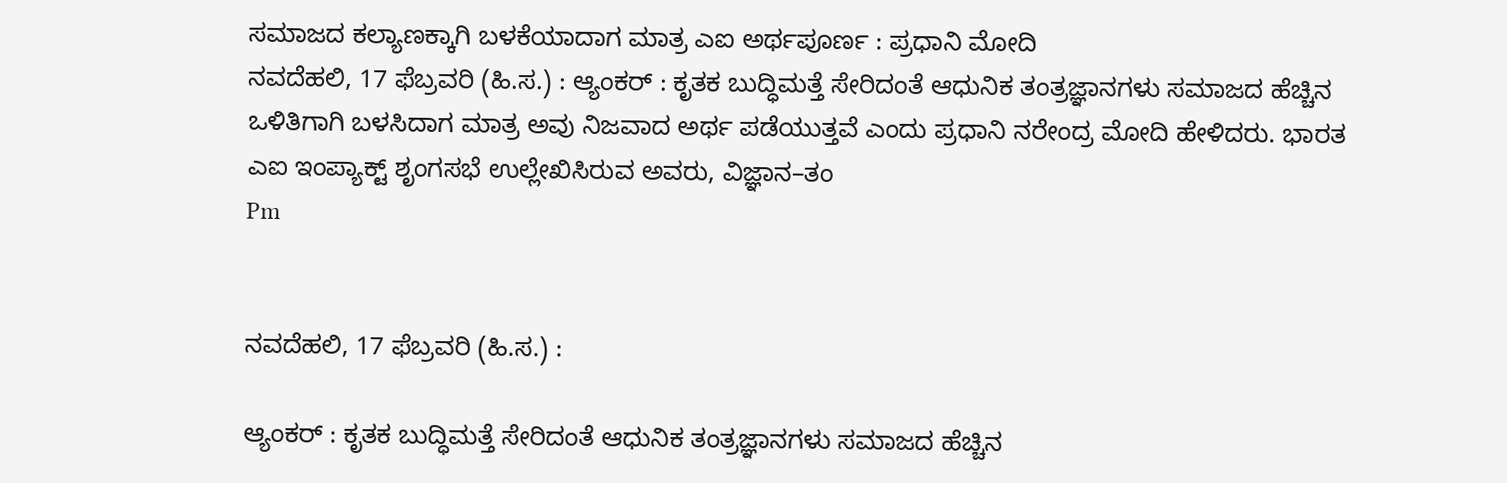ಸಮಾಜದ ಕಲ್ಯಾಣಕ್ಕಾಗಿ ಬಳಕೆಯಾದಾಗ ಮಾತ್ರ ಎಐ ಅರ್ಥಪೂರ್ಣ : ಪ್ರಧಾನಿ ಮೋದಿ
ನವದೆಹಲಿ, 17 ಫೆಬ್ರವರಿ (ಹಿ.ಸ.) : ಆ್ಯಂಕರ್ : ಕೃತಕ ಬುದ್ಧಿಮತ್ತೆ ಸೇರಿದಂತೆ ಆಧುನಿಕ ತಂತ್ರಜ್ಞಾನಗಳು ಸಮಾಜದ ಹೆಚ್ಚಿನ ಒಳಿತಿಗಾಗಿ ಬಳಸಿದಾಗ ಮಾತ್ರ ಅವು ನಿಜವಾದ ಅರ್ಥ ಪಡೆಯುತ್ತವೆ ಎಂದು ಪ್ರಧಾನಿ ನರೇಂದ್ರ ಮೋದಿ ಹೇಳಿದರು. ಭಾರತ ಎಐ ಇಂಪ್ಯಾಕ್ಟ್ ಶೃಂಗಸಭೆ ಉಲ್ಲೇಖಿಸಿರುವ ಅವರು, ವಿಜ್ಞಾನ–ತಂ
Pm


ನವದೆಹಲಿ, 17 ಫೆಬ್ರವರಿ (ಹಿ.ಸ.) :

ಆ್ಯಂಕರ್ : ಕೃತಕ ಬುದ್ಧಿಮತ್ತೆ ಸೇರಿದಂತೆ ಆಧುನಿಕ ತಂತ್ರಜ್ಞಾನಗಳು ಸಮಾಜದ ಹೆಚ್ಚಿನ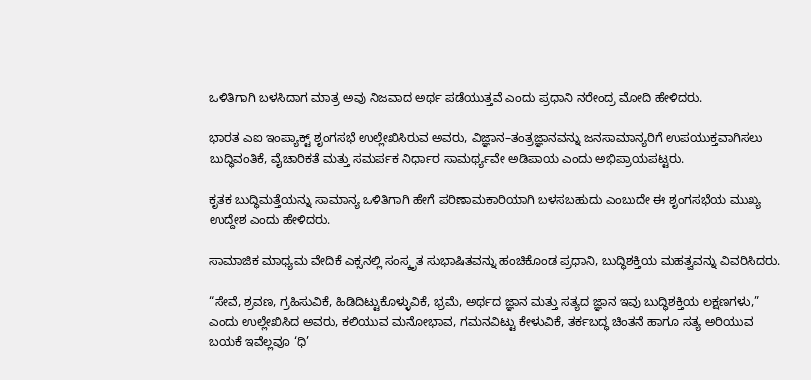ಒಳಿತಿಗಾಗಿ ಬಳಸಿದಾಗ ಮಾತ್ರ ಅವು ನಿಜವಾದ ಅರ್ಥ ಪಡೆಯುತ್ತವೆ ಎಂದು ಪ್ರಧಾನಿ ನರೇಂದ್ರ ಮೋದಿ ಹೇಳಿದರು.

ಭಾರತ ಎಐ ಇಂಪ್ಯಾಕ್ಟ್ ಶೃಂಗಸಭೆ ಉಲ್ಲೇಖಿಸಿರುವ ಅವರು, ವಿಜ್ಞಾನ–ತಂತ್ರಜ್ಞಾನವನ್ನು ಜನಸಾಮಾನ್ಯರಿಗೆ ಉಪಯುಕ್ತವಾಗಿಸಲು ಬುದ್ಧಿವಂತಿಕೆ, ವೈಚಾರಿಕತೆ ಮತ್ತು ಸಮರ್ಪಕ ನಿರ್ಧಾರ ಸಾಮರ್ಥ್ಯವೇ ಅಡಿಪಾಯ ಎಂದು ಅಭಿಪ್ರಾಯಪಟ್ಟರು.

ಕೃತಕ ಬುದ್ಧಿಮತ್ತೆಯನ್ನು ಸಾಮಾನ್ಯ ಒಳಿತಿಗಾಗಿ ಹೇಗೆ ಪರಿಣಾಮಕಾರಿಯಾಗಿ ಬಳಸಬಹುದು ಎಂಬುದೇ ಈ ಶೃಂಗಸಭೆಯ ಮುಖ್ಯ ಉದ್ದೇಶ ಎಂದು ಹೇಳಿದರು.

ಸಾಮಾಜಿಕ ಮಾಧ್ಯಮ ವೇದಿಕೆ ಎಕ್ಸನಲ್ಲಿ ಸಂಸ್ಕೃತ ಸುಭಾಷಿತವನ್ನು ಹಂಚಿಕೊಂಡ ಪ್ರಧಾನಿ, ಬುದ್ಧಿಶಕ್ತಿಯ ಮಹತ್ವವನ್ನು ವಿವರಿಸಿದರು.

“ಸೇವೆ, ಶ್ರವಣ, ಗ್ರಹಿಸುವಿಕೆ, ಹಿಡಿದಿಟ್ಟುಕೊಳ್ಳುವಿಕೆ, ಭ್ರಮೆ, ಅರ್ಥದ ಜ್ಞಾನ ಮತ್ತು ಸತ್ಯದ ಜ್ಞಾನ ಇವು ಬುದ್ಧಿಶಕ್ತಿಯ ಲಕ್ಷಣಗಳು,” ಎಂದು ಉಲ್ಲೇಖಿಸಿದ ಅವರು, ಕಲಿಯುವ ಮನೋಭಾವ, ಗಮನವಿಟ್ಟು ಕೇಳುವಿಕೆ, ತರ್ಕಬದ್ಧ ಚಿಂತನೆ ಹಾಗೂ ಸತ್ಯ ಅರಿಯುವ ಬಯಕೆ ಇವೆಲ್ಲವೂ ‘ಧಿ’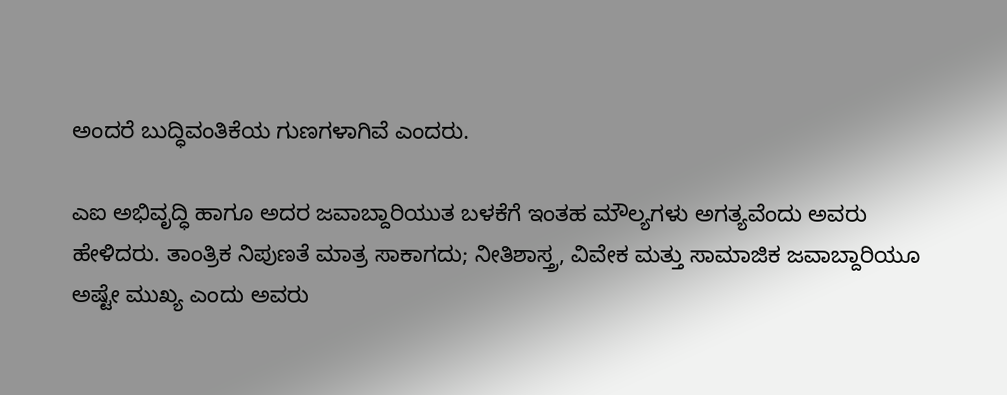ಅಂದರೆ ಬುದ್ಧಿವಂತಿಕೆಯ ಗುಣಗಳಾಗಿವೆ ಎಂದರು.

ಎಐ ಅಭಿವೃದ್ಧಿ ಹಾಗೂ ಅದರ ಜವಾಬ್ದಾರಿಯುತ ಬಳಕೆಗೆ ಇಂತಹ ಮೌಲ್ಯಗಳು ಅಗತ್ಯವೆಂದು ಅವರು ಹೇಳಿದರು. ತಾಂತ್ರಿಕ ನಿಪುಣತೆ ಮಾತ್ರ ಸಾಕಾಗದು; ನೀತಿಶಾಸ್ತ್ರ, ವಿವೇಕ ಮತ್ತು ಸಾಮಾಜಿಕ ಜವಾಬ್ದಾರಿಯೂ ಅಷ್ಟೇ ಮುಖ್ಯ ಎಂದು ಅವರು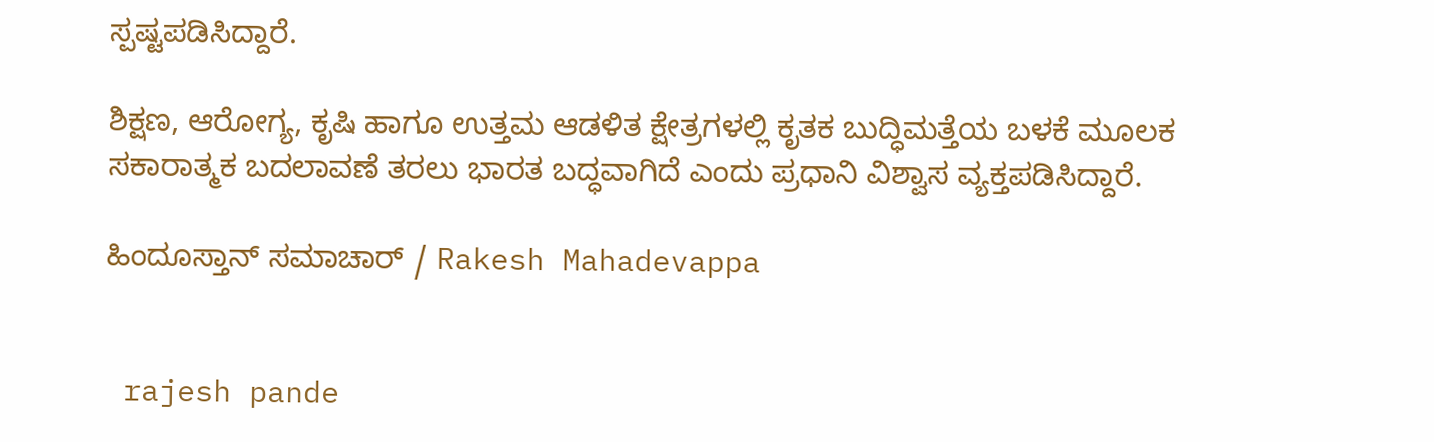ಸ್ಪಷ್ಟಪಡಿಸಿದ್ದಾರೆ.

ಶಿಕ್ಷಣ, ಆರೋಗ್ಯ, ಕೃಷಿ ಹಾಗೂ ಉತ್ತಮ ಆಡಳಿತ ಕ್ಷೇತ್ರಗಳಲ್ಲಿ ಕೃತಕ ಬುದ್ಧಿಮತ್ತೆಯ ಬಳಕೆ ಮೂಲಕ ಸಕಾರಾತ್ಮಕ ಬದಲಾವಣೆ ತರಲು ಭಾರತ ಬದ್ಧವಾಗಿದೆ ಎಂದು ಪ್ರಧಾನಿ ವಿಶ್ವಾಸ ವ್ಯಕ್ತಪಡಿಸಿದ್ದಾರೆ.

ಹಿಂದೂಸ್ತಾನ್ ಸಮಾಚಾರ್ / Rakesh Mahadevappa


 rajesh pande